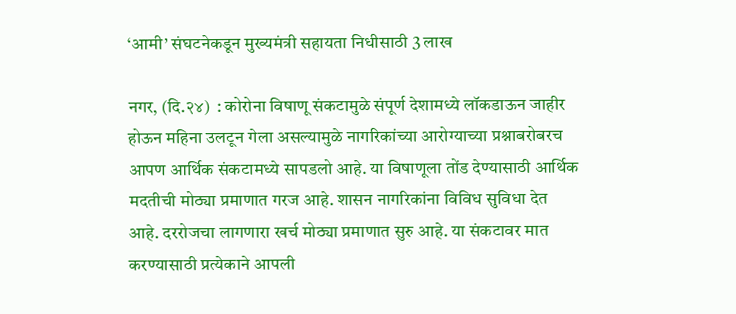‘आमी’ संघटनेकडून मुख्यमंत्री सहायता निधीसाठी 3 लाख

नगर, (दि.२४)  : कोरोना विषाणू संकटामुळे संपूर्ण देशामध्ये लॉकडाऊन जाहीर होऊन महिना उलटून गेला असल्यामुळे नागरिकांच्या आरोग्याच्या प्रश्नाबरोबरच आपण आर्थिक संकटामध्ये सापडलो आहे. या विषाणूला तोंड देण्यासाठी आर्थिक मदतीची मोठ्या प्रमाणात गरज आहे. शासन नागरिकांना विविध सुविधा देत आहे. दररोजचा लागणारा खर्च मोठ्या प्रमाणात सुरु आहे. या संकटावर मात करण्यासाठी प्रत्येकाने आपली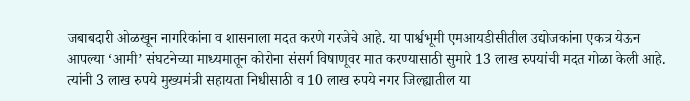जबाबदारी ओळखून नागरिकांना व शासनाला मदत करणे गरजेचे आहे. या पार्श्वभूमी एमआयडीसीतील उद्योजकांना एकत्र येऊन आपल्या ‘आमी’ संघटनेच्या माध्यमातून कोरोना संसर्ग विषाणूवर मात करण्यासाठी सुमारे 13 लाख रुपयांची मदत गोळा केली आहे. त्यांनी 3 लाख रुपये मुख्यमंत्री सहायता निधीसाठी व 10 लाख रुपये नगर जिल्ह्यातील या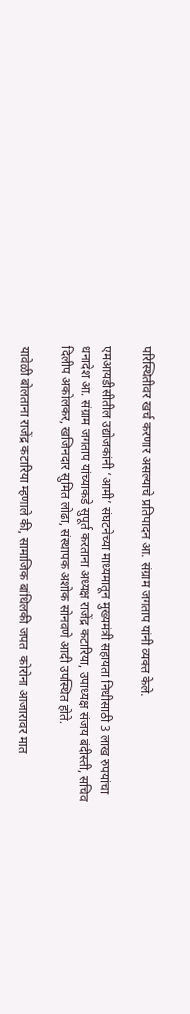परिस्थितीवर खर्च करणार असल्याचे प्रतिपादन आ. संग्राम जगताप यांनी व्यक्त केले.

एमआयडीसीतील उद्योजकांनी ‘आमी’ संघटनेच्या माध्यमातून मुख्यमंत्री सहायता निधीसाठी 3 लाख रुपयांचा धनादेश आ. संग्राम जगताप यांच्याकडे सुपूर्त करताना अध्यक्ष राजेंद्र कटारिया, उपाध्यक्ष संजय बंदीस्ती, सचिव दिलीप अकोलकर, खजिनदार सुमित लोढा, संस्थापक अशोक सोनवणे आदी उपस्थित होते.

यावेळी बोलताना राजेंद्र कटारिया म्हणाले की, सामाजिक बांधिलकी जपत  कोरोना आजारावर मात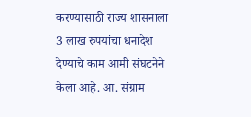करण्यासाठी राज्य शासनाला 3 लाख रुपयांचा धनादेश देण्याचे काम आमी संघटनेने केला आहे. आ. संग्राम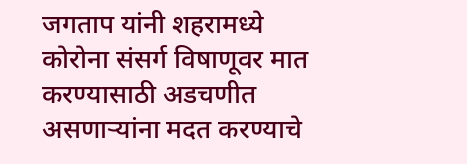जगताप यांनी शहरामध्ये कोरोना संसर्ग विषाणूवर मात करण्यासाठी अडचणीत असणार्‍यांना मदत करण्याचे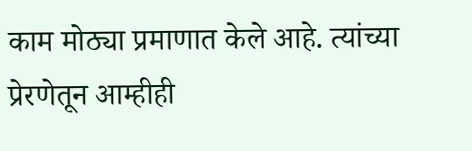काम मोठ्या प्रमाणात केले आहे. त्यांच्या प्रेरणेतून आम्हीही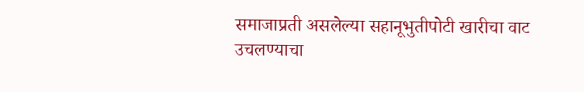समाजाप्रती असलेल्या सहानूभुतीपोटी खारीचा वाट उचलण्याचा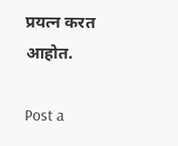प्रयत्न करत आहोत.

Post a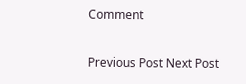Comment

Previous Post Next Post